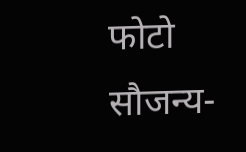फोटो सौजन्य-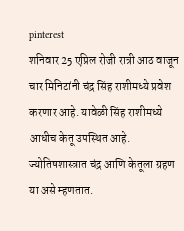pinterest
शनिवार 25 एप्रिल रोजी रात्री आठ वाजून चार मिनिटांनी चंद्र सिंह राशीमध्ये प्रवेश करणार आहे. यावेळी सिंह राशीमध्ये आधीच केतू उपस्थित आहे. ज्योतिषशास्त्रात चंद्र आणि केतूला ग्रहण या असे म्हणतात.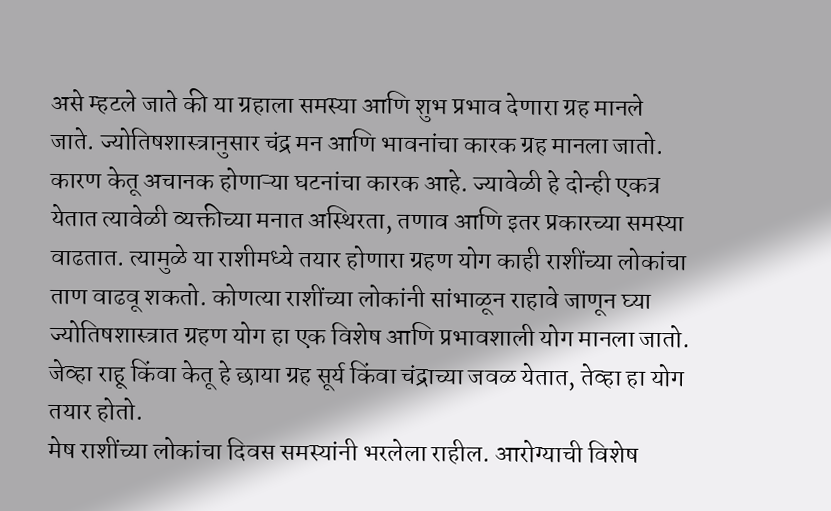असे म्हटले जाते की या ग्रहाला समस्या आणि शुभ प्रभाव देणारा ग्रह मानले जाते. ज्योतिषशास्त्रानुसार चंद्र मन आणि भावनांचा कारक ग्रह मानला जातो. कारण केतू अचानक होणाऱ्या घटनांचा कारक आहे. ज्यावेळी हे दोन्ही एकत्र येतात त्यावेळी व्यक्तीच्या मनात अस्थिरता, तणाव आणि इतर प्रकारच्या समस्या वाढतात. त्यामुळे या राशीमध्ये तयार होणारा ग्रहण योग काही राशींच्या लोकांचा ताण वाढवू शकतो. कोणत्या राशींच्या लोकांनी सांभाळून राहावे जाणून घ्या
ज्योतिषशास्त्रात ग्रहण योग हा एक विशेष आणि प्रभावशाली योग मानला जातो. जेव्हा राहू किंवा केतू हे छाया ग्रह सूर्य किंवा चंद्राच्या जवळ येतात, तेव्हा हा योग तयार होतो.
मेष राशींच्या लोकांचा दिवस समस्यांनी भरलेला राहील. आरोग्याची विशेष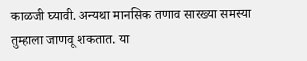काळजी घ्यावी. अन्यथा मानसिक तणाव सारख्या समस्या तुम्हाला जाणवू शकतात. या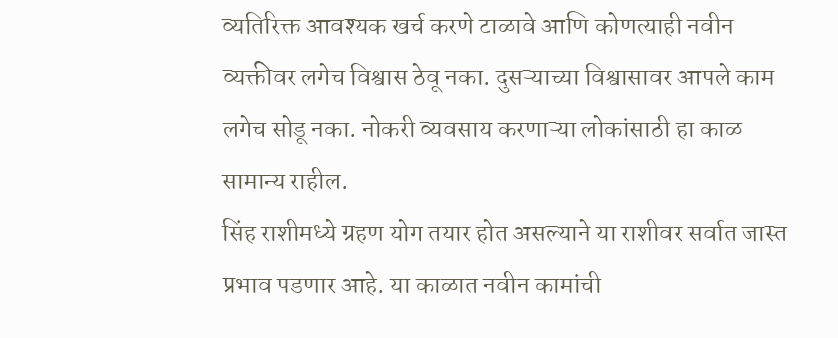व्यतिरिक्त आवश्यक खर्च करणे टाळावे आणि कोणत्याही नवीन व्यक्तीवर लगेच विश्वास ठेवू नका. दुसऱ्याच्या विश्वासावर आपले काम लगेच सोडू नका. नोकरी व्यवसाय करणाऱ्या लोकांसाठी हा काळ सामान्य राहील.
सिंह राशीमध्ये ग्रहण योग तयार होत असल्याने या राशीवर सर्वात जास्त प्रभाव पडणार आहे. या काळात नवीन कामांची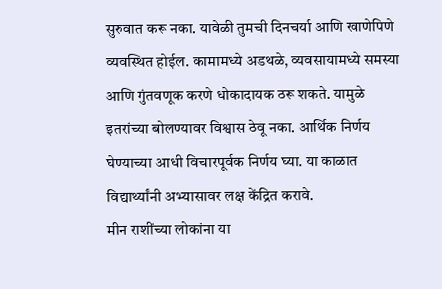सुरुवात करू नका. यावेळी तुमची दिनचर्या आणि खाणेपिणे व्यवस्थित होईल. कामामध्ये अडथळे, व्यवसायामध्ये समस्या आणि गुंतवणूक करणे धोकादायक ठरू शकते. यामुळे इतरांच्या बोलण्यावर विश्वास ठेवू नका. आर्थिक निर्णय घेण्याच्या आधी विचारपूर्वक निर्णय घ्या. या काळात विद्यार्थ्यांनी अभ्यासावर लक्ष केंद्रित करावे.
मीन राशींच्या लोकांना या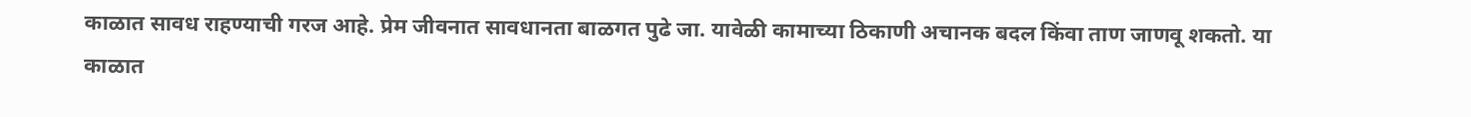काळात सावध राहण्याची गरज आहे. प्रेम जीवनात सावधानता बाळगत पुढे जा. यावेळी कामाच्या ठिकाणी अचानक बदल किंवा ताण जाणवू शकतो. या काळात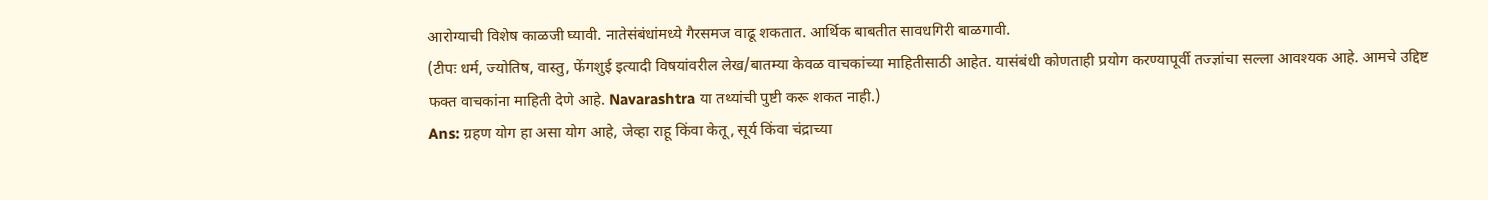आरोग्याची विशेष काळजी घ्यावी. नातेसंबंधांमध्ये गैरसमज वाढू शकतात. आर्थिक बाबतीत सावधगिरी बाळगावी.
(टीपः धर्म, ज्योतिष, वास्तु, फेंगशुई इत्यादी विषयांवरील लेख/बातम्या केवळ वाचकांच्या माहितीसाठी आहेत. यासंबंधी कोणताही प्रयोग करण्यापूर्वी तज्ज्ञांचा सल्ला आवश्यक आहे. आमचे उद्दिष्ट फक्त वाचकांना माहिती देणे आहे. Navarashtra या तथ्यांची पुष्टी करू शकत नाही.)
Ans: ग्रहण योग हा असा योग आहे, जेव्हा राहू किंवा केतू, सूर्य किंवा चंद्राच्या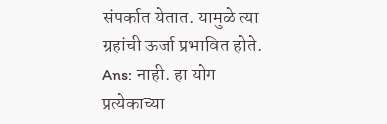संपर्कात येतात. यामुळे त्या ग्रहांची ऊर्जा प्रभावित होते.
Ans: नाही. हा योग प्रत्येकाच्या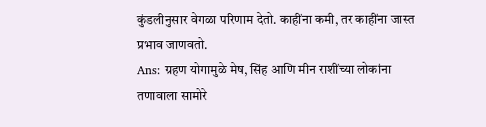कुंडलीनुसार वेगळा परिणाम देतो. काहींना कमी, तर काहींना जास्त प्रभाव जाणवतो.
Ans: ग्रहण योगामुळे मेष, सिंह आणि मीन राशींच्या लोकांना तणावाला सामोरे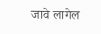जावे लागेल